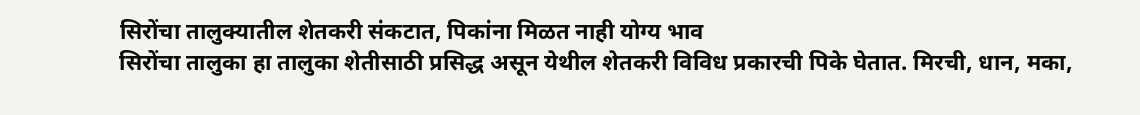सिरोंचा तालुक्यातील शेतकरी संकटात, पिकांना मिळत नाही योग्य भाव
सिरोंचा तालुका हा तालुका शेतीसाठी प्रसिद्ध असून येथील शेतकरी विविध प्रकारची पिके घेतात. मिरची, धान, मका,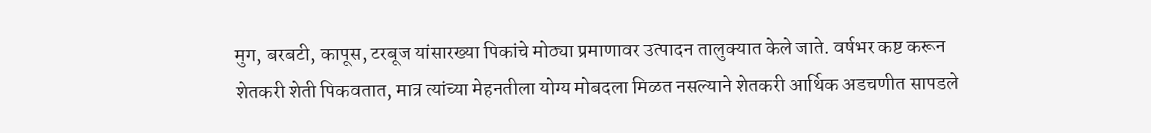मुग, बरबटी, कापूस, टरबूज यांसारख्या पिकांचे मोठ्या प्रमाणावर उत्पादन तालुक्यात केले जाते. वर्षभर कष्ट करून शेतकरी शेती पिकवतात, मात्र त्यांच्या मेहनतीला योग्य मोबदला मिळत नसल्याने शेतकरी आर्थिक अडचणीत सापडले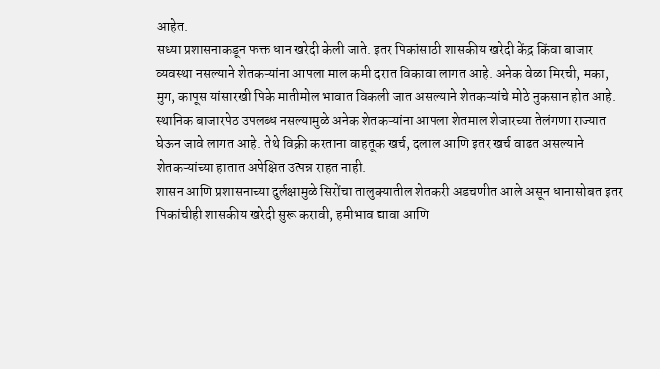आहेत.
सध्या प्रशासनाकडून फक्त धान खरेदी केली जाते. इतर पिकांसाठी शासकीय खरेदी केंद्र किंवा बाजार व्यवस्था नसल्याने शेतकऱ्यांना आपला माल कमी दरात विकावा लागत आहे. अनेक वेळा मिरची, मका, मुग, कापूस यांसारखी पिके मातीमोल भावात विकली जात असल्याने शेतकऱ्यांचे मोठे नुकसान होत आहे.
स्थानिक बाजारपेठ उपलब्ध नसल्यामुळे अनेक शेतकऱ्यांना आपला शेतमाल शेजारच्या तेलंगणा राज्यात घेऊन जावे लागत आहे. तेथे विक्री करताना वाहतूक खर्च, दलाल आणि इतर खर्च वाढत असल्याने शेतकऱ्यांच्या हातात अपेक्षित उत्पन्न राहत नाही.
शासन आणि प्रशासनाच्या दुर्लक्षामुळे सिरोंचा तालुक्यातील शेतकरी अडचणीत आले असून धानासोबत इतर पिकांचीही शासकीय खरेदी सुरू करावी, हमीभाव द्यावा आणि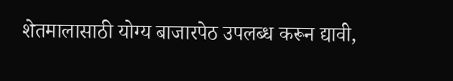शेतमालासाठी योग्य बाजारपेठ उपलब्ध करून द्यावी,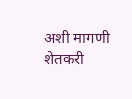अशी मागणी शेतकरी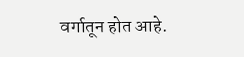वर्गातून होत आहे.